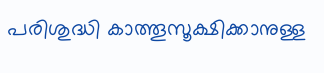പരിശുദ്ധി കാത്തൂസൂക്ഷിക്കാനുള്ള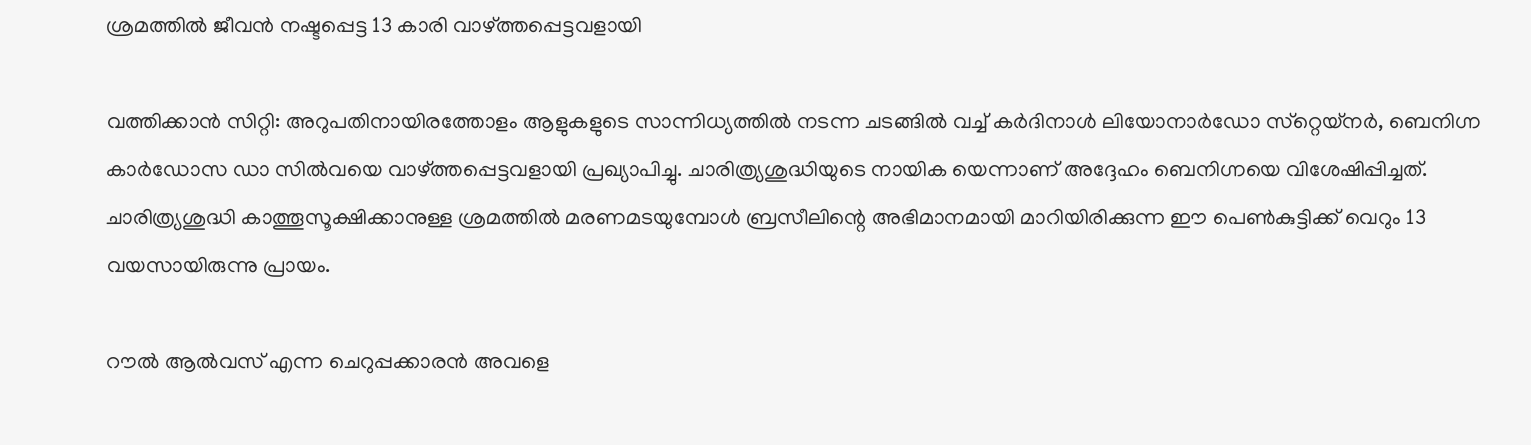ശ്രമത്തില്‍ ജീവന്‍ നഷ്ടപ്പെട്ട 13 കാരി വാഴ്ത്തപ്പെട്ടവളായി

വത്തിക്കാന്‍ സിറ്റി: അറുപതിനായിരത്തോളം ആളുകളുടെ സാന്നിധ്യത്തില്‍ നടന്ന ചടങ്ങില്‍ വച്ച് കര്‍ദിനാള്‍ ലിയോനാര്‍ഡോ സ്‌റ്റെയ്‌നര്‍, ബെനിഗ്ന കാര്‍ഡോസ ഡാ സില്‍വയെ വാഴ്ത്തപ്പെട്ടവളായി പ്രഖ്യാപിച്ചു. ചാരിത്ര്യശുദ്ധിയുടെ നായിക യെന്നാണ് അദ്ദേഹം ബെനിഗ്നയെ വിശേഷിപ്പിച്ചത്. ചാരിത്ര്യശുദ്ധി കാത്തൂസൂക്ഷിക്കാനുള്ള ശ്രമത്തില്‍ മരണമടയുമ്പോള്‍ ബ്രസീലിന്റെ അഭിമാനമായി മാറിയിരിക്കുന്ന ഈ പെണ്‍കുട്ടിക്ക് വെറും 13 വയസായിരുന്നു പ്രായം.

റൗല്‍ ആല്‍വസ് എന്ന ചെറുപ്പക്കാരന്‍ അവളെ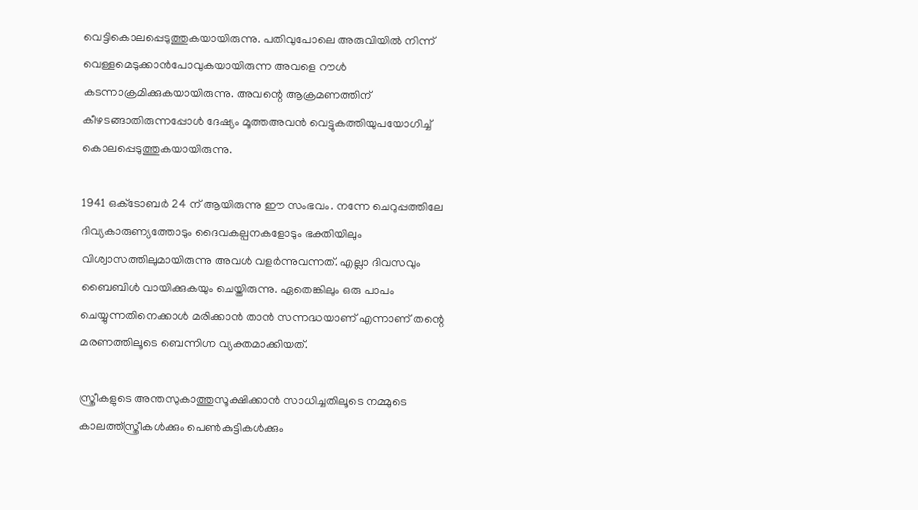വെട്ടികൊലപ്പെടുത്തുകയായിരുന്നു. പതിവുപോലെ അരുവിയില്‍ നിന്ന് വെള്ളമെടുക്കാന്‍പോവുകയായിരുന്ന അവളെ റൗള്‍ കടന്നാക്രമിക്കുകയായിരുന്നു. അവന്റെ ആക്രമണത്തിന് കീഴടങ്ങാതിരുന്നപ്പോള്‍ ദേഷ്യം മൂത്തഅവന്‍ വെട്ടുകത്തിയുപയോഗിച്ച് കൊലപ്പെടുത്തുകയായിരുന്നു.

1941 ഒക്‌ടോബര്‍ 24 ന് ആയിരുന്നു ഈ സംഭവം. നന്നേ ചെറുപ്പത്തിലേ ദിവ്യകാരുണ്യത്തോടും ദൈവകല്പനകളോടും ഭക്തിയിലും വിശ്വാസത്തിലുമായിരുന്നു അവള്‍ വളര്‍ന്നുവന്നത്. എല്ലാ ദിവസവും ബൈബിള്‍ വായിക്കുകയും ചെയ്തിരുന്നു. ഏതെങ്കിലും ഒരു പാപം ചെയ്യുന്നതിനെക്കാള്‍ മരിക്കാന്‍ താന്‍ സന്നദ്ധയാണ് എന്നാണ് തന്റെ മരണത്തിലൂടെ ബെന്നിഗ്ന വ്യക്തമാക്കിയത്.

സ്ത്രീകളുടെ അന്തസുകാത്തുസൂക്ഷിക്കാന്‍ സാധിച്ചതിലൂടെ നമ്മുടെ കാലത്ത്‌സ്ത്രീകള്‍ക്കും പെണ്‍കുട്ടികള്‍ക്കും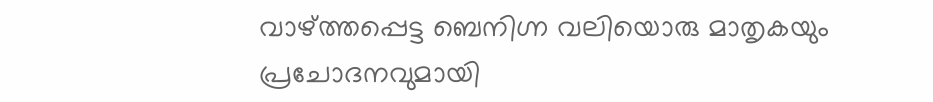വാഴ്ത്തപ്പെട്ട ബെനിഗ്ന വലിയൊരു മാതൃകയും പ്രചോദനവുമായി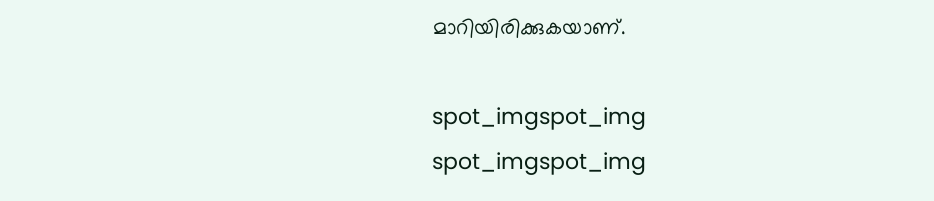മാറിയിരിക്കുകയാണ്.

spot_imgspot_img
spot_imgspot_img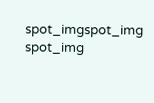spot_imgspot_img
spot_img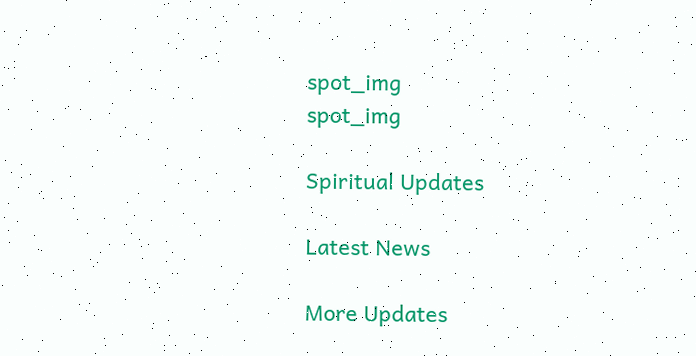spot_img
spot_img

Spiritual Updates

Latest News

More Updates